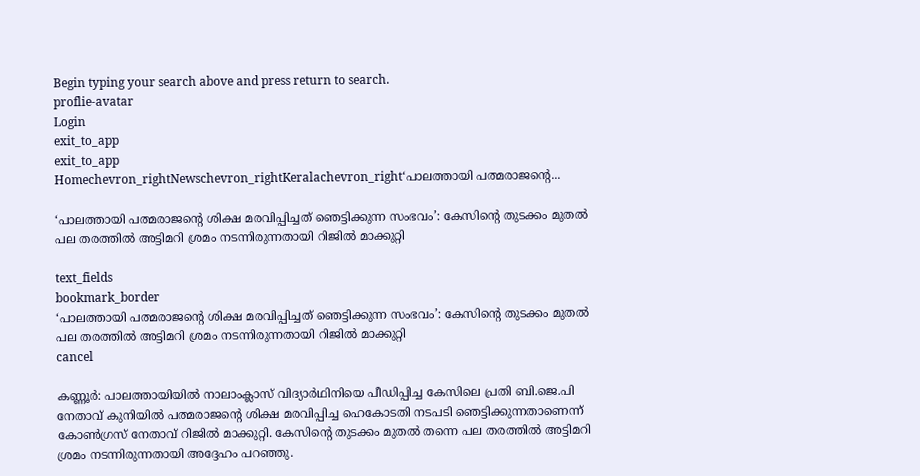Begin typing your search above and press return to search.
proflie-avatar
Login
exit_to_app
exit_to_app
Homechevron_rightNewschevron_rightKeralachevron_right‘പാലത്തായി പത്മരാജന്റെ...

‘പാലത്തായി പത്മരാജന്റെ ശിക്ഷ മരവിപ്പിച്ചത് ഞെട്ടിക്കുന്ന സംഭവം’: കേസിന്റെ തുടക്കം മുതൽ പല തരത്തിൽ അട്ടിമറി ശ്രമം നടന്നിരുന്നതായി റിജിൽ മാക്കുറ്റി

text_fields
bookmark_border
‘പാലത്തായി പത്മരാജന്റെ ശിക്ഷ മരവിപ്പിച്ചത് ഞെട്ടിക്കുന്ന സംഭവം’: കേസിന്റെ തുടക്കം മുതൽ പല തരത്തിൽ അട്ടിമറി ശ്രമം നടന്നിരുന്നതായി റിജിൽ മാക്കുറ്റി
cancel

കണ്ണൂർ: പാലത്തായിയിൽ നാലാംക്ലാസ് വിദ്യാർഥിനിയെ പീഡിപ്പിച്ച കേസിലെ പ്രതി ബി.ജെ.പി നേതാവ് കുനിയിൽ പത്മരാജന്റെ ശിക്ഷ മരവിപ്പിച്ച ഹെകോടതി നടപടി ഞെട്ടിക്കുന്നതാണെന്ന് കോൺഗ്രസ് നേതാവ് റിജിൽ മാക്കുറ്റി. കേസിന്റെ തുടക്കം മുതൽ തന്നെ പല തരത്തിൽ അട്ടിമറി ശ്രമം നടന്നിരുന്നതായി അദ്ദേഹം പറഞ്ഞു.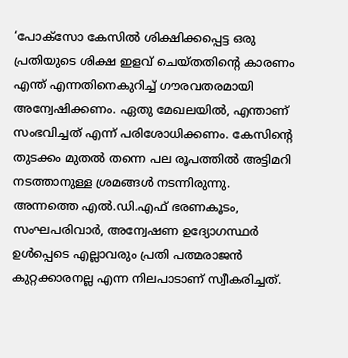‘പോക്സോ കേസിൽ ശിക്ഷിക്കപ്പെട്ട ഒരു പ്രതിയുടെ ശിക്ഷ ഇളവ് ചെയ്തതിന്റെ കാരണം എന്ത് എന്നതിനെകുറിച്ച് ഗൗരവതരമായി അന്വേഷിക്കണം. ഏതു മേഖലയിൽ, എന്താണ് സംഭവിച്ചത് എന്ന് പരിശോധിക്കണം. കേസിന്റെ തുടക്കം മുതൽ തന്നെ പല രൂപത്തിൽ അട്ടിമറി നടത്താനുള്ള ശ്രമങ്ങൾ നടന്നിരുന്നു. അന്നത്തെ എൽ.ഡി.എഫ് ഭരണകൂടം, സംഘപരിവാർ, അന്വേഷണ ഉദ്യോഗസ്ഥർ ഉൾപ്പെടെ എല്ലാവരും പ്രതി പത്മരാജൻ കുറ്റക്കാരനല്ല എന്ന നിലപാടാണ് സ്വീകരിച്ചത്.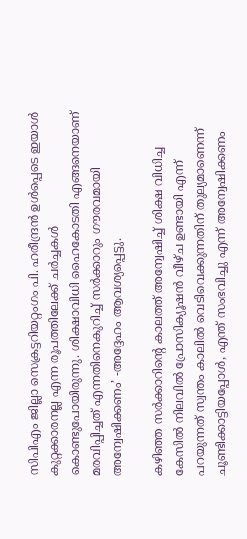സിപിഎം ജില്ലാ സെക്രട്ടറിയറ്റംഗം പി. ഹരീന്ദ്രൻ ഉൾപ്പെടെ ഇയാൾ കുറ്റക്കാരനല്ല എന്ന രൂപത്തിലേക്ക് ചർച്ചകൾ കൊണ്ടുപോയിരുന്നു. ശിക്ഷാവിധി ഹൈകോടതി എങ്ങനെയാണ് മരവിപ്പിച്ചത് എന്നതിനെകുറിച്ച് സർക്കാറും ഗൗരവമായി അന്വേഷിക്കണം’ -അദ്ദേഹം ആവശ്യപ്പെട്ടു.

കഴിഞ്ഞ സർക്കാറിന്റെ കാലത്ത് അന്വേഷിച്ച് ശിക്ഷ വിധിച്ച കേസിൽ നിലവിൽ പ്രോസിക്യൂഷൻ വീഴ്ച ഉണ്ടായി എന്ന് പറയുന്നത് സ്വന്തം കാലിൽ വെടിവെക്കുന്നതിന് തുല്യമാണെന്ന് ചൂണ്ടിക്കാട്ടിയപ്പോൾ, എന്ത് സംഭവിച്ചു എന്ന് അന്വേഷിക്കണം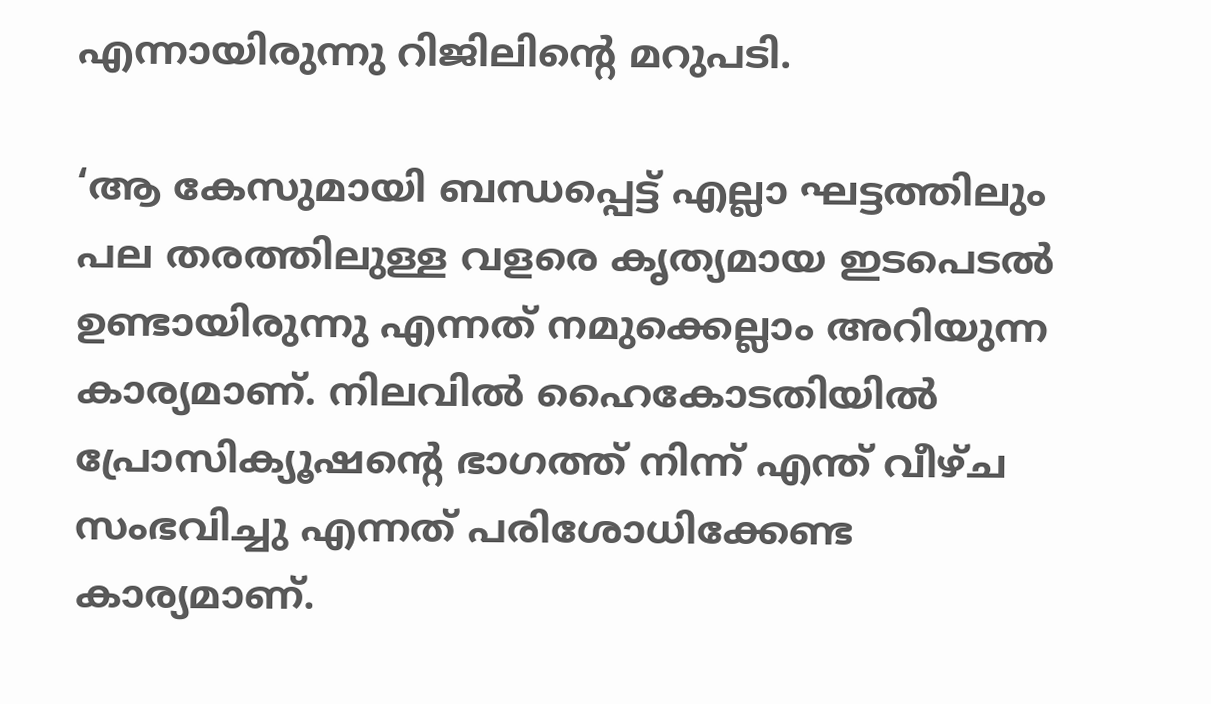എന്നായിരുന്നു റിജിലിന്റെ മറുപടി.

‘ആ കേസുമായി ബന്ധപ്പെട്ട് എല്ലാ ഘട്ടത്തിലും പല തരത്തിലുള്ള വളരെ കൃത്യമായ ഇടപെടൽ ഉണ്ടായിരുന്നു എന്നത് നമുക്കെല്ലാം അറിയുന്ന കാര്യമാണ്. നിലവിൽ ഹൈകോടതിയിൽ പ്രോസിക്യൂഷന്റെ ഭാഗത്ത് നിന്ന് എന്ത് വീഴ്ച സംഭവിച്ചു എന്നത് പരിശോധിക്കേണ്ട കാര്യമാണ്.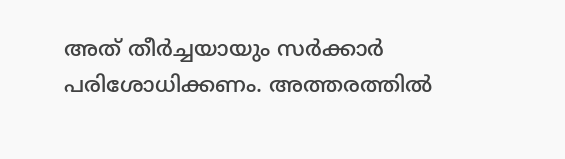അത് തീർച്ചയായും സർക്കാർ പരിശോധിക്കണം. അത്തരത്തിൽ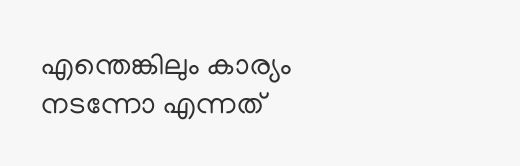എന്തെങ്കിലും കാര്യം നടന്നോ എന്നത്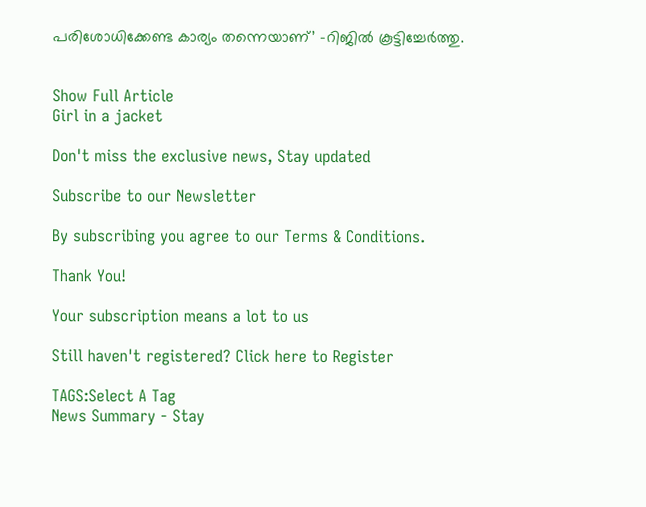പരിശോധിക്കേണ്ട കാര്യം തന്നെയാണ്’ -റിജിൽ കൂട്ടിച്ചേർത്തു.


Show Full Article
Girl in a jacket

Don't miss the exclusive news, Stay updated

Subscribe to our Newsletter

By subscribing you agree to our Terms & Conditions.

Thank You!

Your subscription means a lot to us

Still haven't registered? Click here to Register

TAGS:Select A Tag
News Summary - Stay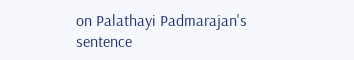on Palathayi Padmarajan's sentence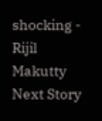shocking - Rijil Makutty
Next Story